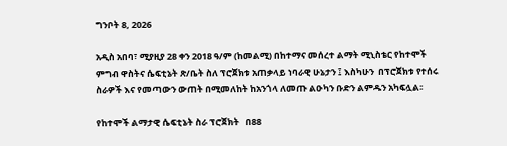ግንቦት 8, 2026

አዲስ አበባ፣ ሚያዚያ 28 ቀን 2018 ዓ/ም (ከመልሚ) በከተማና መሰረተ ልማት ሚኒስቴር የከተሞች ምግብ ዋስትና ሴፍቲኔት ጽ/ቤት ስለ ፕሮጀክቱ አጠቃላይ ነባራዊ ሁኔታን ፤ እስካሁን  በፕሮጀክቱ የተሰሩ ስራዎች እና የመጣውን ውጠት በሚመለከት ከአንጎላ ለመጡ ልዑካን ቡድን ልምዱን አካፍሏል፡፡

የከተሞች ልማታዊ ሴፍቲኔት ስራ ፕሮጀክት   በ88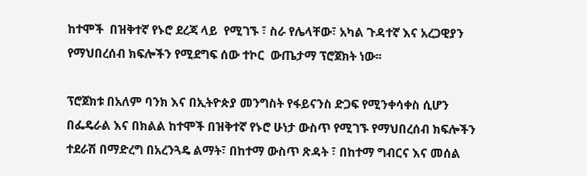ከተሞች  በዝቅተኛ የኑሮ ደረጃ ላይ  የሚገኙ ፣ ስራ የሌላቸው፣ አካል ጉዳተኛ እና አረጋዊያን  የማህበረሰብ ክፍሎችን የሚደግፍ ሰው ተኮር  ውጤታማ ፕሮጀክት ነው፡፡

ፕሮጀክቱ በአለም ባንክ እና በኢትዮጵያ መንግስት የፋይናንስ ድጋፍ የሚንቀሳቀስ ሲሆን በፌዴራል እና በክልል ከተሞች በዝቅተኛ የኑሮ ሁነታ ውስጥ የሚገኙ የማህበረሰብ ክፍሎችን ተደራሽ በማድረግ በአረንጓዴ ልማት፣ በከተማ ውስጥ ጽዳት ፣ በከተማ ግብርና እና መሰል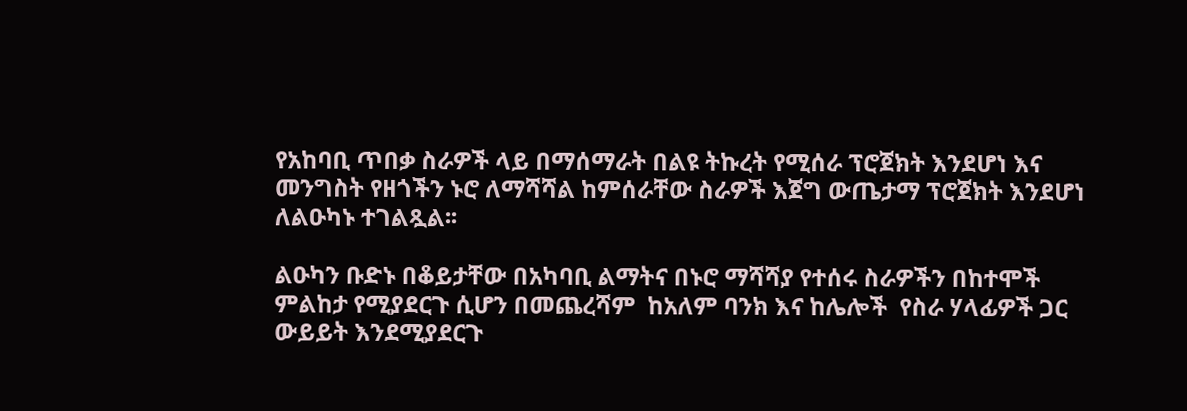የአከባቢ ጥበቃ ስራዎች ላይ በማሰማራት በልዩ ትኩረት የሚሰራ ፕሮጀክት እንደሆነ እና  መንግስት የዘጎችን ኑሮ ለማሻሻል ከምሰራቸው ስራዎች እጀግ ውጤታማ ፕሮጀክት እንደሆነ ለልዑካኑ ተገልጿል፡፡

ልዑካን ቡድኑ በቆይታቸው በአካባቢ ልማትና በኑሮ ማሻሻያ የተሰሩ ስራዎችን በከተሞች ምልከታ የሚያደርጉ ሲሆን በመጨረሻም  ከአለም ባንክ እና ከሌሎች  የስራ ሃላፊዎች ጋር ውይይት እንደሚያደርጉ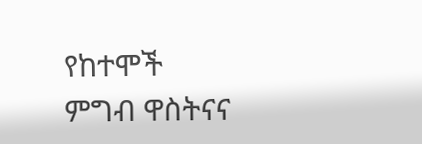የከተሞች ምግብ ዋስትናና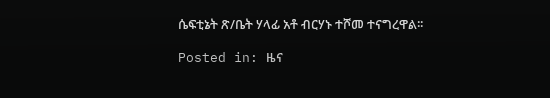ሴፍቲኔት ጽ/ቤት ሃላፊ አቶ ብርሃኑ ተሾመ ተናግረዋል፡፡

Posted in: ዜና